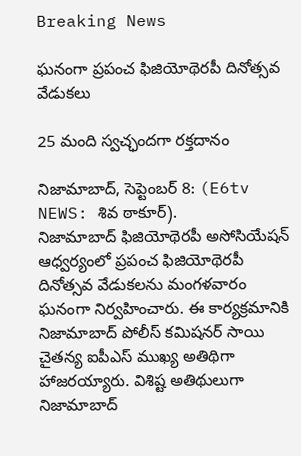Breaking News

ఘనంగా ప్రపంచ ఫిజియోథెరపీ దినోత్సవ వేడుకలు

25 మంది స్వచ్ఛందగా రక్తదానం

నిజామాబాద్, సెప్టెంబర్ 8: (E6tv NEWS: శివ ఠాకూర్).
నిజామాబాద్ ఫిజియోథెరపీ అసోసియేషన్ ఆధ్వర్యంలో ప్రపంచ ఫిజియోథెరపీ దినోత్సవ వేడుకలను మంగళవారం ఘనంగా నిర్వహించారు. ఈ కార్యక్రమానికి నిజామాబాద్ పోలీస్ కమిషనర్ సాయి చైతన్య ఐపీఎస్ ముఖ్య అతిథిగా హాజరయ్యారు. విశిష్ట అతిథులుగా నిజామాబాద్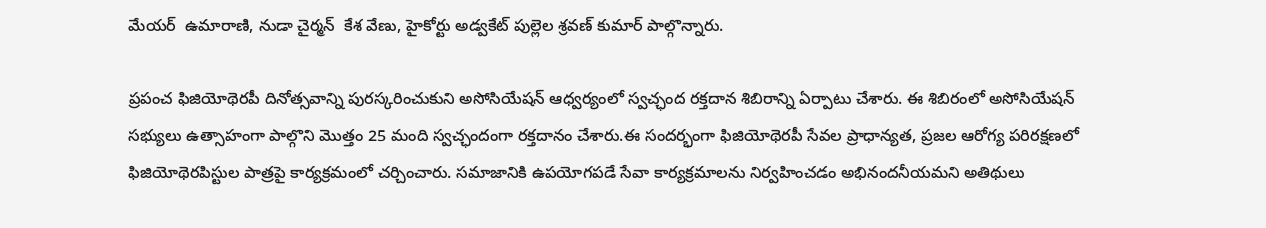మేయర్  ఉమారాణి, నుడా చైర్మన్  కేశ వేణు, హైకోర్టు అడ్వకేట్ పుల్లెల శ్రవణ్ కుమార్ పాల్గొన్నారు.

ప్రపంచ ఫిజియోథెరపీ దినోత్సవాన్ని పురస్కరించుకుని అసోసియేషన్ ఆధ్వర్యంలో స్వచ్ఛంద రక్తదాన శిబిరాన్ని ఏర్పాటు చేశారు. ఈ శిబిరంలో అసోసియేషన్ సభ్యులు ఉత్సాహంగా పాల్గొని మొత్తం 25 మంది స్వచ్ఛందంగా రక్తదానం చేశారు.ఈ సందర్భంగా ఫిజియోథెరపీ సేవల ప్రాధాన్యత, ప్రజల ఆరోగ్య పరిరక్షణలో ఫిజియోథెరపిస్టుల పాత్రపై కార్యక్రమంలో చర్చించారు. సమాజానికి ఉపయోగపడే సేవా కార్యక్రమాలను నిర్వహించడం అభినందనీయమని అతిథులు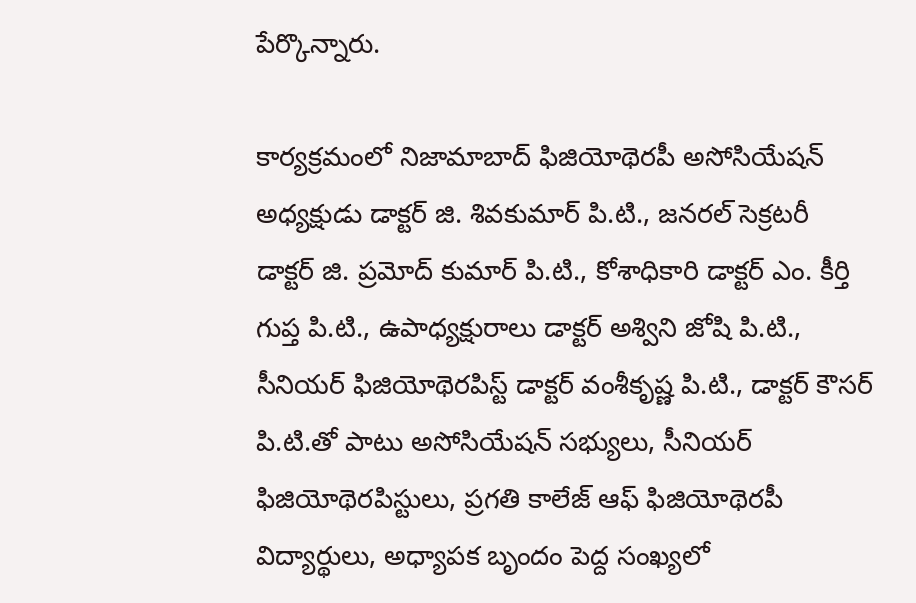పేర్కొన్నారు.

కార్యక్రమంలో నిజామాబాద్ ఫిజియోథెరపీ అసోసియేషన్ అధ్యక్షుడు డాక్టర్ జి. శివకుమార్ పి.టి., జనరల్ సెక్రటరీ డాక్టర్ జి. ప్రమోద్ కుమార్ పి.టి., కోశాధికారి డాక్టర్ ఎం. కీర్తి గుప్త పి.టి., ఉపాధ్యక్షురాలు డాక్టర్ అశ్విని జోషి పి.టి., సీనియర్ ఫిజియోథెరపిస్ట్ డాక్టర్ వంశీకృష్ణ పి.టి., డాక్టర్ కౌసర్ పి.టి.తో పాటు అసోసియేషన్ సభ్యులు, సీనియర్ ఫిజియోథెరపిస్టులు, ప్రగతి కాలేజ్ ఆఫ్ ఫిజియోథెరపీ విద్యార్థులు, అధ్యాపక బృందం పెద్ద సంఖ్యలో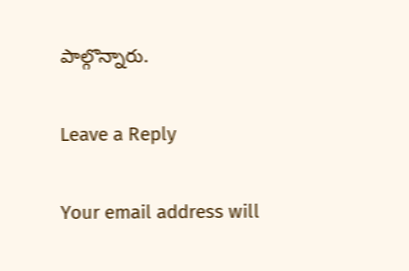పాల్గొన్నారు.

Leave a Reply

Your email address will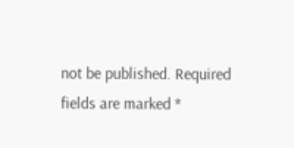not be published. Required fields are marked *